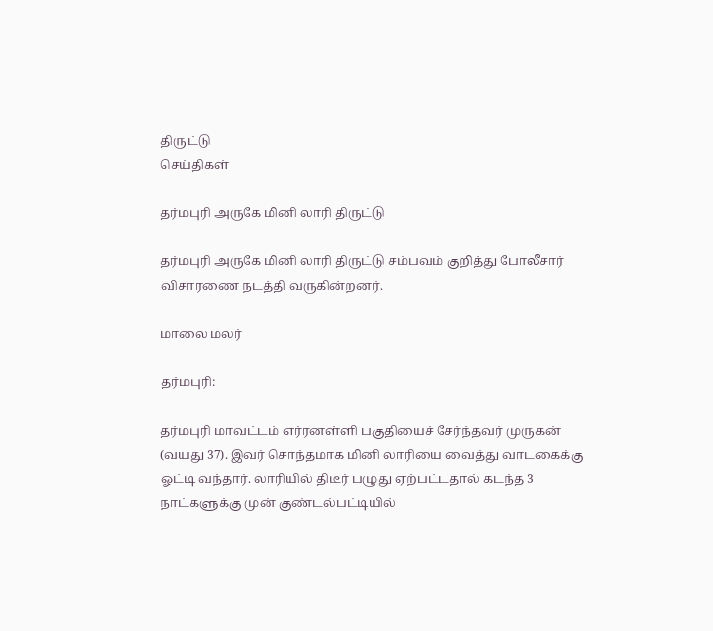திருட்டு
செய்திகள்

தர்மபுரி அருகே மினி லாரி திருட்டு

தர்மபுரி அருகே மினி லாரி திருட்டு சம்பவம் குறித்து போலீசார் விசாரணை நடத்தி வருகின்றனர்.

மாலை மலர்

தர்மபுரி:

தர்மபுரி மாவட்டம் எர்ரனள்ளி பகுதியைச் சேர்ந்தவர் முருகன் (வயது 37). இவர் சொந்தமாக மினி லாரியை வைத்து வாடகைக்கு ஓட்டி வந்தார். லாரியில் திடீர் பழுது ஏற்பட்டதால் கடந்த 3 நாட்களுக்கு முன் குண்டல்பட்டியில்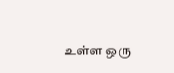உள்ள ஒரு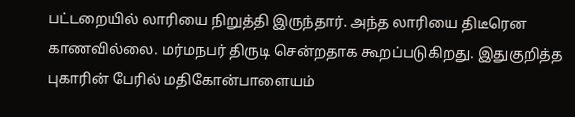பட்டறையில் லாரியை நிறுத்தி இருந்தார். அந்த லாரியை திடீரென காணவில்லை. மர்மநபர் திருடி சென்றதாக கூறப்படுகிறது. இதுகுறித்த புகாரின் பேரில் மதிகோன்பாளையம்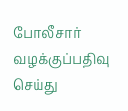போலீசார் வழக்குப்பதிவு செய்து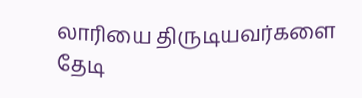லாரியை திருடியவர்களை தேடி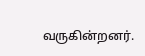வருகின்றனர்.